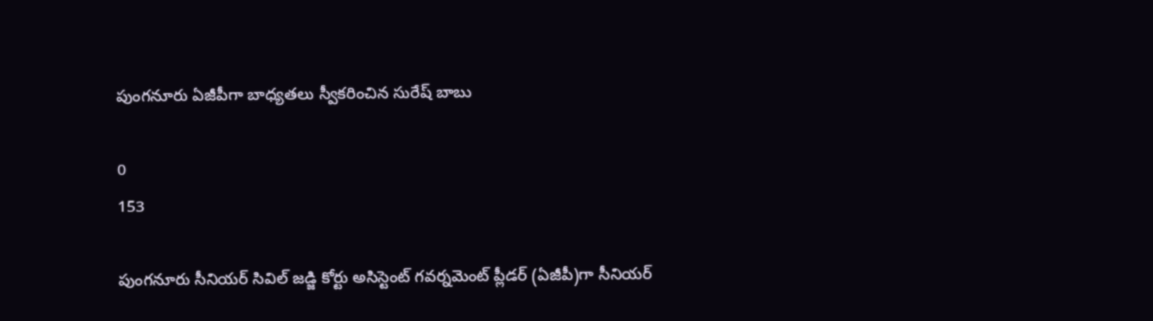పుంగనూరు ఏజీపీగా బాధ్యతలు స్వీకరించిన సురేష్ బాబు

0
153

పుంగనూరు సీనియర్ సివిల్ జడ్జి కోర్టు అసిస్టెంట్ గవర్నమెంట్ ప్లీడర్ (ఏజీపీ)గా సీనియర్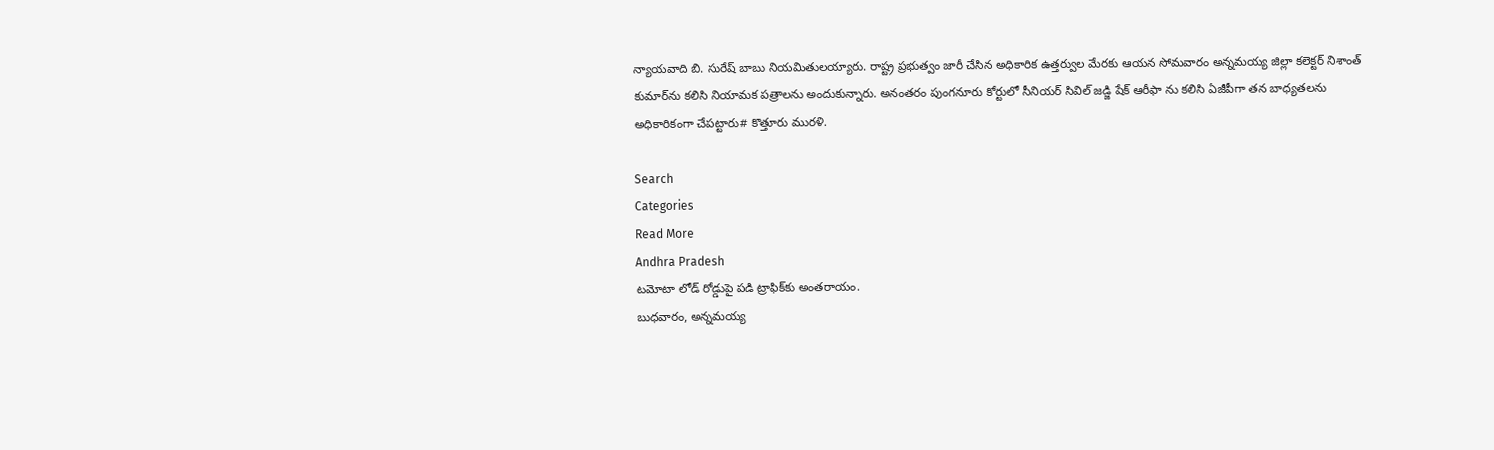న్యాయవాది బి. సురేష్ బాబు నియమితులయ్యారు. రాష్ట్ర ప్రభుత్వం జారీ చేసిన అధికారిక ఉత్తర్వుల మేరకు ఆయన సోమవారం అన్నమయ్య జిల్లా కలెక్టర్ నిశాంత్ కుమార్‌ను కలిసి నియామక పత్రాలను అందుకున్నారు. అనంతరం పుంగనూరు కోర్టులో సీనియర్ సివిల్ జడ్జి షేక్ ఆరీఫా ను కలిసి ఏజీపీగా తన బాధ్యతలను అధికారికంగా చేపట్టారు# కొత్తూరు మురళి.

Search
Categories
Read More
Andhra Pradesh
టమోటా లోడ్ రోడ్డుపై పడి ట్రాఫిక్‌కు అంతరాయం.
బుధవారం, అన్నమయ్య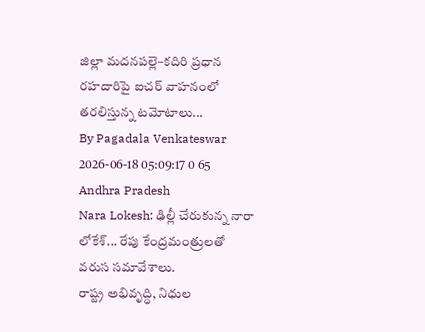జిల్లా మదనపల్లె–కదిరి ప్రధాన రహదారిపై ఐచర్ వాహనంలో తరలిస్తున్న టమోటాలు...
By Pagadala Venkateswar 2026-06-18 05:09:17 0 65
Andhra Pradesh
Nara Lokesh: ఢిల్లీ చేరుకున్న నారా లోకేశ్... రేపు కేంద్రమంత్రులతో వరుస సమావేశాలు.
రాష్ట్ర అభివృద్ధి, నిధుల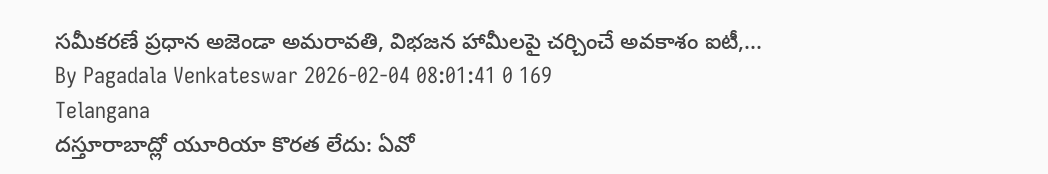సమీకరణే ప్రధాన అజెండా అమరావతి, విభజన హామీలపై చర్చించే అవకాశం ఐటీ,...
By Pagadala Venkateswar 2026-02-04 08:01:41 0 169
Telangana
దస్తూరాబాద్లో యూరియా కొరత లేదు: ఏవో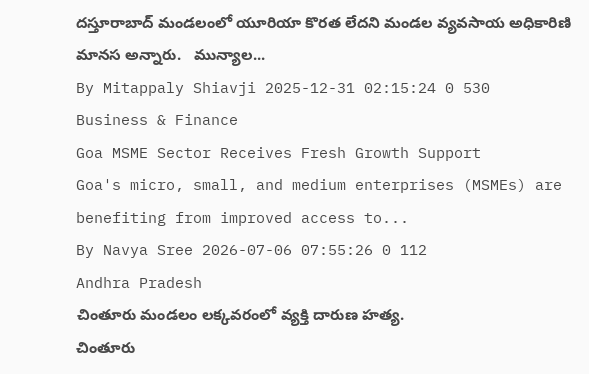దస్తూరాబాద్ మండలంలో యూరియా కొరత లేదని మండల వ్యవసాయ అధికారిణి మానస అన్నారు.   మున్యాల...
By Mitappaly Shiavji 2025-12-31 02:15:24 0 530
Business & Finance
Goa MSME Sector Receives Fresh Growth Support
Goa's micro, small, and medium enterprises (MSMEs) are benefiting from improved access to...
By Navya Sree 2026-07-06 07:55:26 0 112
Andhra Pradesh
చింతూరు మండలం లక్కవరంలో వ్యక్తి దారుణ హత్య.
చింతూరు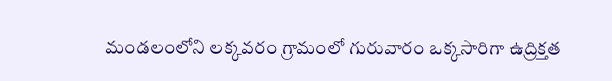మండలంలోని లక్కవరం గ్రామంలో గురువారం ఒక్కసారిగా ఉద్రిక్తత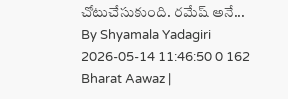చోటుచేసుకుంది. రమేష్ అనే...
By Shyamala Yadagiri 2026-05-14 11:46:50 0 162
Bharat Aawaz |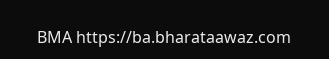BMA https://ba.bharataawaz.com